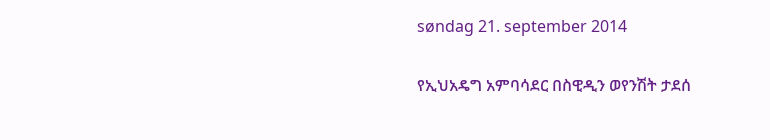søndag 21. september 2014

የኢህአዴግ አምባሳደር በስዊዲን ወየንሽት ታደሰ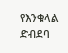የእንቁላል ድብደባ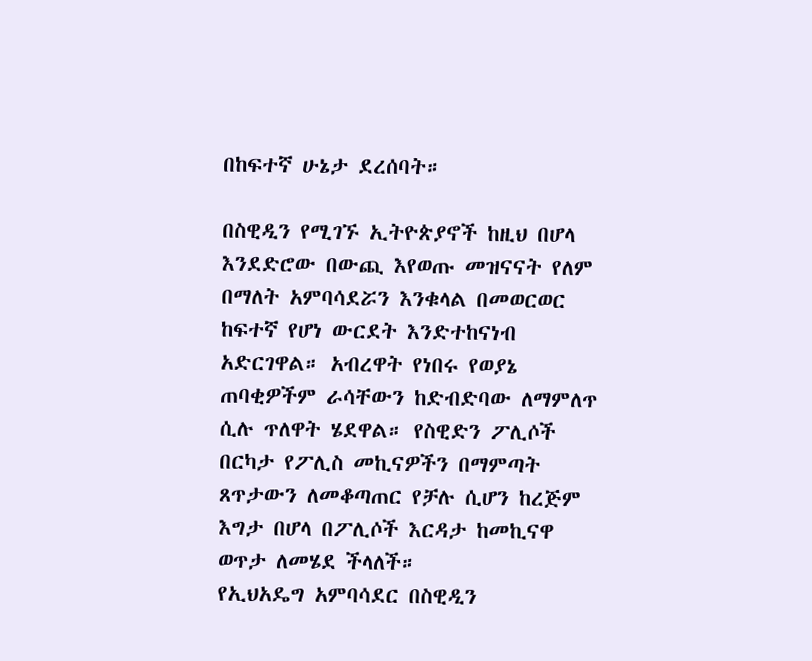በከፍተኛ ሁኔታ ደረሰባት።

በስዊዲን የሚገኙ ኢትዮጵያኖች ከዚህ በሆላ እንደድሮው በውጪ እየወጡ መዝናናት የለም በማለት አምባሳደሯን እንቁላል በመወርወር ከፍተኛ የሆነ ውርደት እንድተከናነብ አድርገዋል። አብረዋት የነበሩ የወያኔ ጠባቂዎችም ራሳቸውን ከድብድባው ለማምለጥ ሲሉ ጥለዋት ሄደዋል። የስዊድን ፖሊሶች በርካታ የፖሊስ መኪናዎችን በማምጣት ጸጥታውን ለመቆጣጠር የቻሉ ሲሆን ከረጅም እግታ በሆላ በፖሊሶች እርዳታ ከመኪናዋ ወጥታ ለመሄደ ችላለች።
የኢህአዴግ አምባሳደር በስዊዲን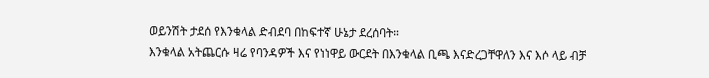ወይንሽት ታደሰ የእንቁላል ድብደባ በከፍተኛ ሁኔታ ደረሰባት።
እንቁላል አትጨርሱ ዛሬ የባንዳዎች እና የነነዋይ ውርደት በእንቁላል ቢጫ እናድረጋቸዋለን እና እሶ ላይ ብቻ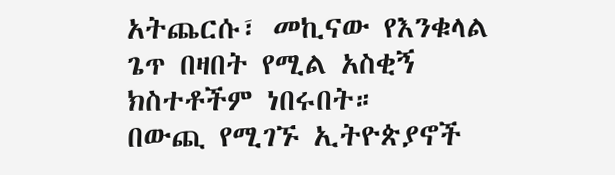አትጨርሱ፣ መኪናው የእንቁላል ጌጥ በዛበት የሚል አስቂኝ ክስተቶችም ነበሩበት።
በውጪ የሚገኙ ኢትዮጵያኖች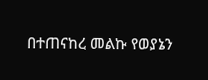በተጠናከረ መልኩ የወያኔን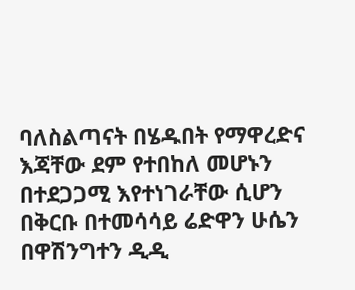ባለስልጣናት በሄዱበት የማዋረድና እጃቸው ደም የተበከለ መሆኑን በተደጋጋሚ እየተነገራቸው ሲሆን በቅርቡ በተመሳሳይ ሬድዋን ሁሴን በዋሽንግተን ዲዲ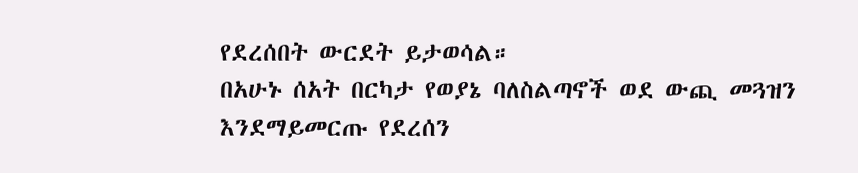የደረሰበት ውርደት ይታወሳል።
በአሁኑ ሰአት በርካታ የወያኔ ባለስልጣኖች ወደ ውጪ መጓዝን እንደማይመርጡ የደረሰን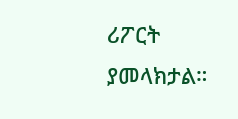ሪፖርት ያመላክታል።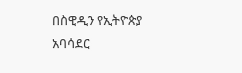በስዊዲን የኢትዮጵያ አባሳደር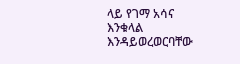ላይ የገማ አሳና እንቁላል እንዳይወረወርባቸው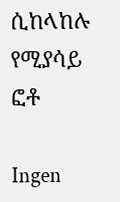ሲከላከሉ የሚያሳይ ፎቶ

Ingen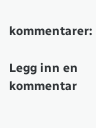kommentarer:

Legg inn en kommentar